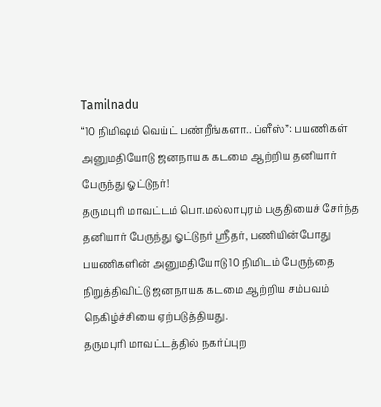Tamilnadu
“10 நிமிஷம் வெய்ட் பண்றீங்களா.. ப்ளீஸ்”: பயணிகள் அனுமதியோடு ஜனநாயக கடமை ஆற்றிய தனியார் பேருந்து ஓட்டுநர்!
தருமபுரி மாவட்டம் பொ.மல்லாபுரம் பகுதியைச் சேர்ந்த தனியார் பேருந்து ஓட்டுநர் ஸ்ரீதர், பணியின்போது பயணிகளின் அனுமதியோடு 10 நிமிடம் பேருந்தை நிறுத்திவிட்டு ஜனநாயக கடமை ஆற்றிய சம்பவம் நெகிழ்ச்சியை ஏற்படுத்தியது.
தருமபுரி மாவட்டத்தில் நகர்ப்புற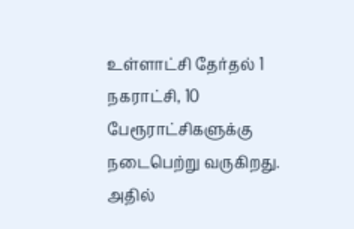உள்ளாட்சி தேர்தல் 1 நகராட்சி, 10 பேரூராட்சிகளுக்கு நடைபெற்று வருகிறது. அதில்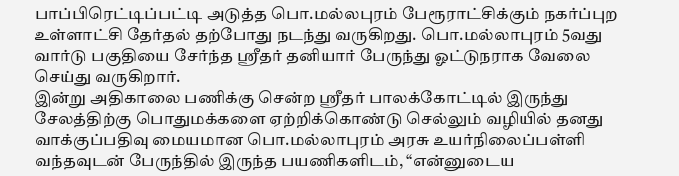பாப்பிரெட்டிப்பட்டி அடுத்த பொ.மல்லபுரம் பேரூராட்சிக்கும் நகர்ப்புற உள்ளாட்சி தேர்தல் தற்போது நடந்து வருகிறது. பொ.மல்லாபுரம் 5வது வார்டு பகுதியை சேர்ந்த ஸ்ரீதர் தனியார் பேருந்து ஓட்டுநராக வேலை செய்து வருகிறார்.
இன்று அதிகாலை பணிக்கு சென்ற ஸ்ரீதர் பாலக்கோட்டில் இருந்து சேலத்திற்கு பொதுமக்களை ஏற்றிக்கொண்டு செல்லும் வழியில் தனது வாக்குப்பதிவு மையமான பொ.மல்லாபுரம் அரசு உயர்நிலைப்பள்ளி வந்தவுடன் பேருந்தில் இருந்த பயணிகளிடம், “என்னுடைய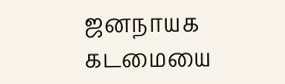ஜனநாயக கடமையை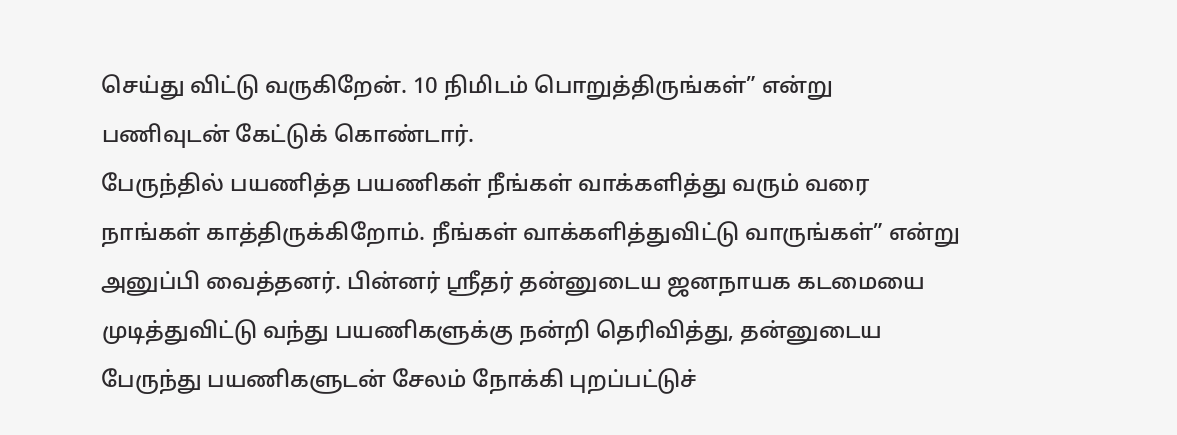செய்து விட்டு வருகிறேன். 10 நிமிடம் பொறுத்திருங்கள்” என்று பணிவுடன் கேட்டுக் கொண்டார்.
பேருந்தில் பயணித்த பயணிகள் நீங்கள் வாக்களித்து வரும் வரை நாங்கள் காத்திருக்கிறோம். நீங்கள் வாக்களித்துவிட்டு வாருங்கள்” என்று அனுப்பி வைத்தனர். பின்னர் ஸ்ரீதர் தன்னுடைய ஜனநாயக கடமையை முடித்துவிட்டு வந்து பயணிகளுக்கு நன்றி தெரிவித்து, தன்னுடைய பேருந்து பயணிகளுடன் சேலம் நோக்கி புறப்பட்டுச்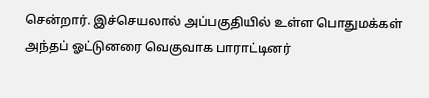சென்றார். இச்செயலால் அப்பகுதியில் உள்ள பொதுமக்கள் அந்தப் ஓட்டுனரை வெகுவாக பாராட்டினர்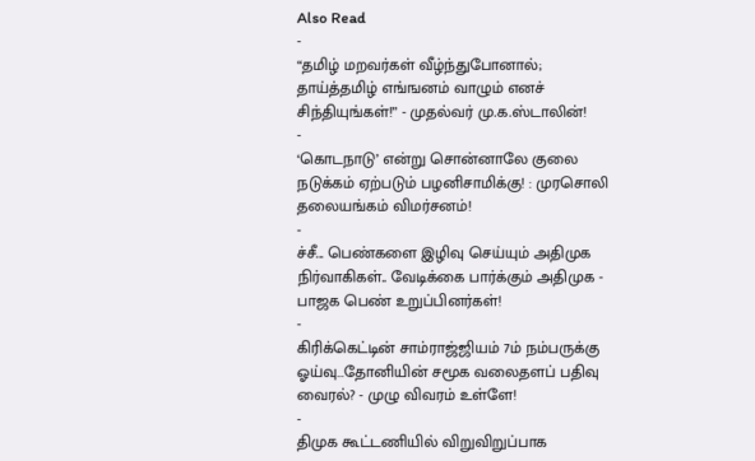Also Read
-
“தமிழ் மறவர்கள் வீழ்ந்துபோனால்; தாய்த்தமிழ் எங்ஙனம் வாழும் எனச் சிந்தியுங்கள்!” - முதல்வர் மு.க.ஸ்டாலின்!
-
‘கொடநாடு’ என்று சொன்னாலே குலை நடுக்கம் ஏற்படும் பழனிசாமிக்கு! : முரசொலி தலையங்கம் விமர்சனம்!
-
ச்சீ... பெண்களை இழிவு செய்யும் அதிமுக நிர்வாகிகள்.. வேடிக்கை பார்க்கும் அதிமுக - பாஜக பெண் உறுப்பினர்கள்!
-
கிரிக்கெட்டின் சாம்ராஜ்ஜியம் 7ம் நம்பருக்கு ஓய்வு…தோனியின் சமூக வலைதளப் பதிவு வைரல்? - முழு விவரம் உள்ளே!
-
திமுக கூட்டணியில் விறுவிறுப்பாக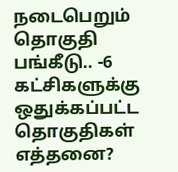நடைபெறும் தொகுதி பங்கீடு.. -6 கட்சிகளுக்கு ஒதுக்கப்பட்ட தொகுதிகள் எத்தனை?